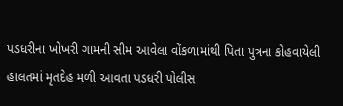પડધરીના ખોખરી ગામની સીમ આવેલા વોંકળામાંથી પિતા પુત્રના કોહવાયેલી હાલતમાં મૃતદેહ મળી આવતા પડધરી પોલીસ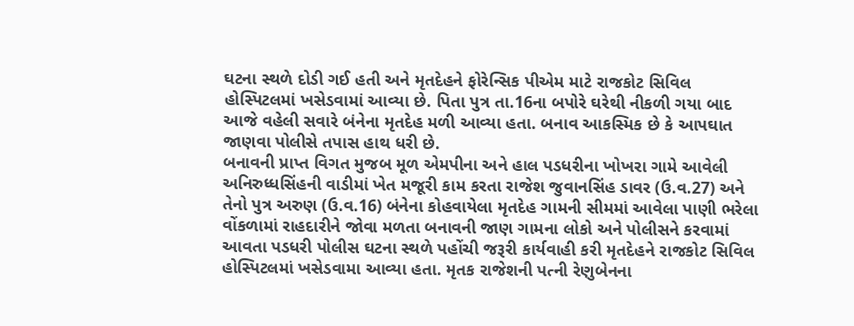ઘટના સ્થળે દોડી ગઈ હતી અને મૃતદેહને ફોરેન્સિક પીએમ માટે રાજકોટ સિવિલ હોસ્પિટલમાં ખસેડવામાં આવ્યા છે. પિતા પુત્ર તા.16ના બપોરે ઘરેથી નીકળી ગયા બાદ આજે વહેલી સવારે બંનેના મૃતદેહ મળી આવ્યા હતા. બનાવ આકસ્મિક છે કે આપઘાત જાણવા પોલીસે તપાસ હાથ ધરી છે.
બનાવની પ્રાપ્ત વિગત મુજબ મૂળ એમપીના અને હાલ પડધરીના ખોખરા ગામે આવેલી અનિરુધ્ધસિંહની વાડીમાં ખેત મજૂરી કામ કરતા રાજેશ જુવાનસિંહ ડાવર (ઉ.વ.27) અને તેનો પુત્ર અરુણ (ઉ.વ.16) બંનેના કોહવાયેલા મૃતદેહ ગામની સીમમાં આવેલા પાણી ભરેલા વોંકળામાં રાહદારીને જોવા મળતા બનાવની જાણ ગામના લોકો અને પોલીસને કરવામાં આવતા પડધરી પોલીસ ઘટના સ્થળે પહોંચી જરૂરી કાર્યવાહી કરી મૃતદેહને રાજકોટ સિવિલ હોસ્પિટલમાં ખસેડવામા આવ્યા હતા. મૃતક રાજેશની પત્ની રેણુબેનના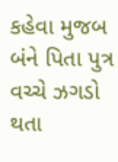કહેવા મુજબ બંને પિતા પુત્ર વચ્ચે ઝગડો થતા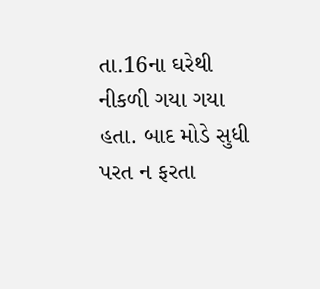તા.16ના ઘરેથી નીકળી ગયા ગયા હતા. બાદ મોડે સુધી પરત ન ફરતા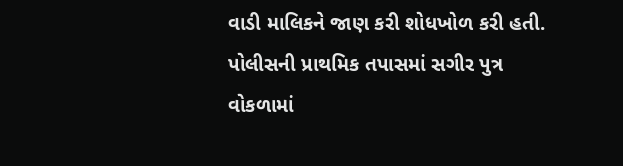વાડી માલિકને જાણ કરી શોધખોળ કરી હતી. પોલીસની પ્રાથમિક તપાસમાં સગીર પુત્ર વોકળામાં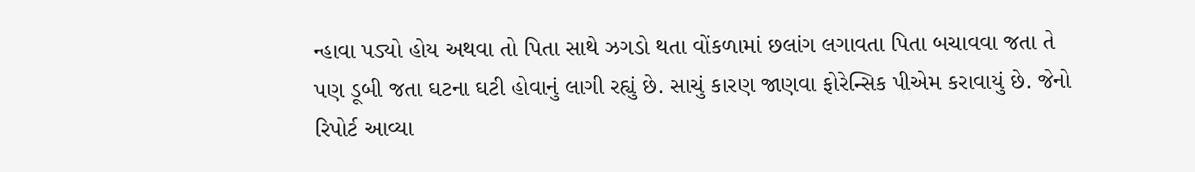ન્હાવા પડ્યો હોય અથવા તો પિતા સાથે ઝગડો થતા વોંકળામાં છલાંગ લગાવતા પિતા બચાવવા જતા તે પણ ડૂબી જતા ઘટના ઘટી હોવાનું લાગી રહ્યું છે. સાચું કારણ જાણવા ફોરેન્સિક પીએમ કરાવાયું છે. જેનો રિપોર્ટ આવ્યા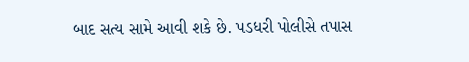બાદ સત્ય સામે આવી શકે છે. પડધરી પોલીસે તપાસ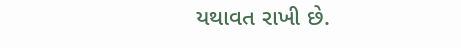યથાવત રાખી છે.